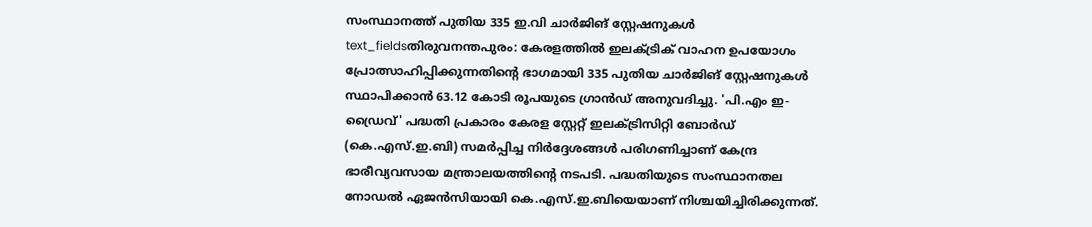സംസ്ഥാനത്ത് പുതിയ 335 ഇ.വി ചാർജിങ് സ്റ്റേഷനുകൾ
text_fieldsതിരുവനന്തപുരം: കേരളത്തിൽ ഇലക്ട്രിക് വാഹന ഉപയോഗം പ്രോത്സാഹിപ്പിക്കുന്നതിന്റെ ഭാഗമായി 335 പുതിയ ചാർജിങ് സ്റ്റേഷനുകൾ സ്ഥാപിക്കാൻ 63.12 കോടി രൂപയുടെ ഗ്രാൻഡ് അനുവദിച്ചു. 'പി.എം ഇ-ഡ്രൈവ്' പദ്ധതി പ്രകാരം കേരള സ്റ്റേറ്റ് ഇലക്ട്രിസിറ്റി ബോർഡ് (കെ.എസ്.ഇ.ബി) സമർപ്പിച്ച നിർദ്ദേശങ്ങൾ പരിഗണിച്ചാണ് കേന്ദ്ര ഭാരീവ്യവസായ മന്ത്രാലയത്തിന്റെ നടപടി. പദ്ധതിയുടെ സംസ്ഥാനതല നോഡൽ ഏജൻസിയായി കെ.എസ്.ഇ.ബിയെയാണ് നിശ്ചയിച്ചിരിക്കുന്നത്.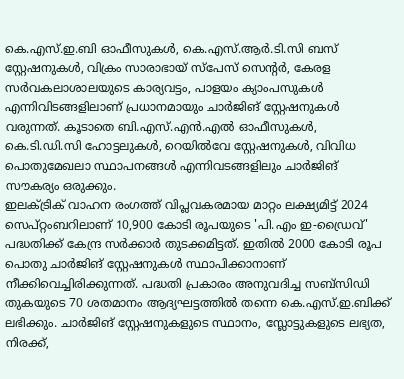കെ.എസ്.ഇ.ബി ഓഫീസുകൾ, കെ.എസ്.ആർ.ടി.സി ബസ് സ്റ്റേഷനുകൾ, വിക്രം സാരാഭായ് സ്പേസ് സെന്റർ, കേരള സർവകലാശാലയുടെ കാര്യവട്ടം, പാളയം ക്യാംപസുകൾ എന്നിവിടങ്ങളിലാണ് പ്രധാനമായും ചാർജിങ് സ്റ്റേഷനുകൾ വരുന്നത്. കൂടാതെ ബി.എസ്.എൻ.എൽ ഓഫീസുകൾ, കെ.ടി.ഡി.സി ഹോട്ടലുകൾ, റെയിൽവേ സ്റ്റേഷനുകൾ, വിവിധ പൊതുമേഖലാ സ്ഥാപനങ്ങൾ എന്നിവടങ്ങളിലും ചാർജിങ് സൗകര്യം ഒരുക്കും.
ഇലക്ട്രിക് വാഹന രംഗത്ത് വിപ്ലവകരമായ മാറ്റം ലക്ഷ്യമിട്ട് 2024 സെപ്റ്റംബറിലാണ് 10,900 കോടി രൂപയുടെ 'പി.എം ഇ-ഡ്രൈവ്' പദ്ധതിക്ക് കേന്ദ്ര സർക്കാർ തുടക്കമിട്ടത്. ഇതിൽ 2000 കോടി രൂപ പൊതു ചാർജിങ് സ്റ്റേഷനുകൾ സ്ഥാപിക്കാനാണ് നീക്കിവെച്ചിരിക്കുന്നത്. പദ്ധതി പ്രകാരം അനുവദിച്ച സബ്സിഡി തുകയുടെ 70 ശതമാനം ആദ്യഘട്ടത്തിൽ തന്നെ കെ.എസ്.ഇ.ബിക്ക് ലഭിക്കും. ചാർജിങ് സ്റ്റേഷനുകളുടെ സ്ഥാനം, സ്ലോട്ടുകളുടെ ലഭ്യത, നിരക്ക്,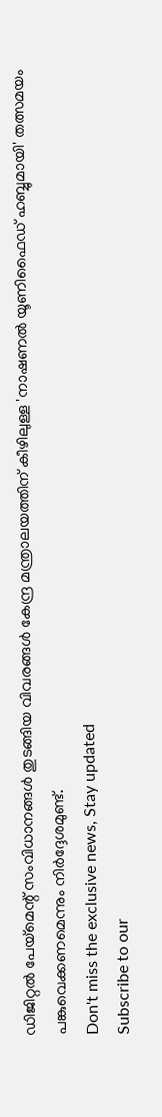ഡിജിറ്റൽ പേയ്മെന്റ് സംവിധാനങ്ങൾ തുടങ്ങിയ വിവരങ്ങൾ കേന്ദ്ര മന്ത്രാലയത്തിന് കീഴിലുള്ള 'നാഷണൽ യൂണിഫൈഡ് ഹബ്ബുമായി' തത്സമയം പങ്കുവെക്കണമെന്നും നിർദ്ദേശമുണ്ട്.
Don't miss the exclusive news, Stay updated
Subscribe to our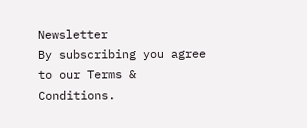Newsletter
By subscribing you agree to our Terms & Conditions.